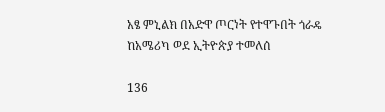አፄ ምኒልክ በአድዋ ጦርነት የተዋጉበት ጎራዴ ከአሜሪካ ወደ ኢትዮጵያ ተመለሰ

136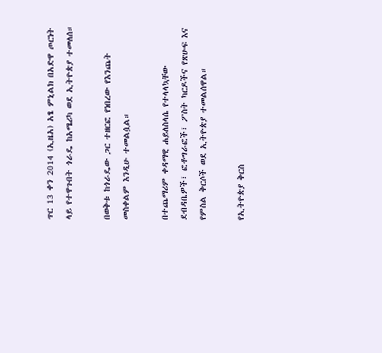ጥር 13 ቀን 2014 (ኢዜአ) አፄ ምኒልክ በአድዋ ጦርነት ላይ የተዋጉበት ጎራዴ ከአሜሪካ ወደ ኢትዮጵያ ተመለሰ።

በወቅቱ ከጎራዴው ጋር ተዘርፎ የነበረው የእንጨት መስቀልም እንዲሁ ተመልሷል።

በተጨማሪም ቀዳማዊ ሐይለስላሴ የተላላኳቸው ደብዳቤዎች፣ ፎቶግራፎች፣ ፖስት ካርዶችና የጽሁፍ እና የምስል ቅርሶች ወደ ኢትዮጵያ ተመልሰዋል።

የኢትዮጵያ ቅርስ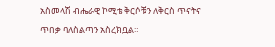አስመላሽ ብሔራዊ ኮሚቴ ቅርሶቹን ለቅርስ ጥናትና ጥበቃ ባለስልጣን አስረክቧል።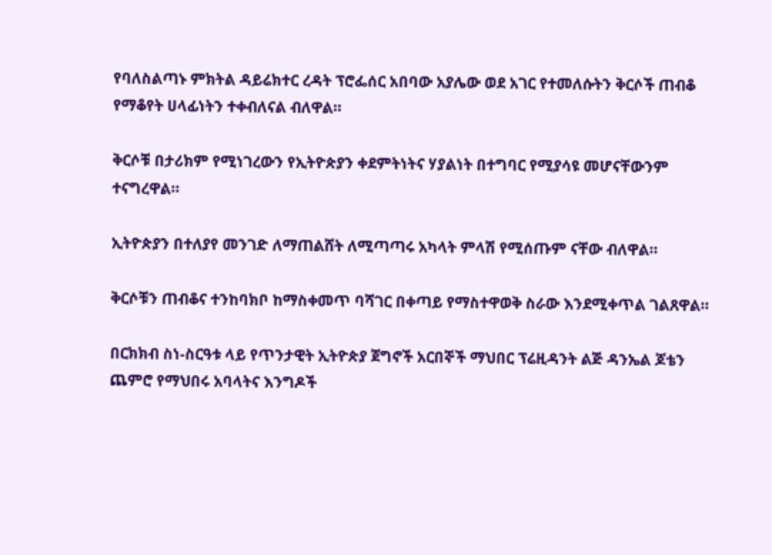የባለስልጣኑ ምክትል ዳይሬክተር ረዳት ፕሮፌሰር አበባው አያሌው ወደ አገር የተመለሱትን ቅርሶች ጠብቆ የማቆየት ሀላፊነትን ተቀብለናል ብለዋል።

ቅርሶቹ በታሪክም የሚነገረውን የኢትዮጵያን ቀደምትነትና ሃያልነት በተግባር የሚያሳዩ መሆናቸውንም ተናግረዋል።

ኢትዮጵያን በተለያየ መንገድ ለማጠልሸት ለሚጣጣሩ አካላት ምላሽ የሚሰጡም ናቸው ብለዋል።

ቅርሶቹን ጠብቆና ተንከባክቦ ከማስቀመጥ ባሻገር በቀጣይ የማስተዋወቅ ስራው እንደሚቀጥል ገልጸዋል።

በርክክብ ስነ-ስርዓቱ ላይ የጥንታዊት ኢትዮጵያ ጀግኖች አርበኞች ማህበር ፕሬዚዳንት ልጅ ዳንኤል ጆቴን ጨምሮ የማህበሩ አባላትና እንግዶች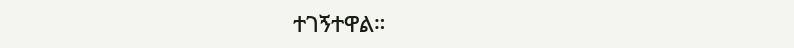ተገኝተዋል።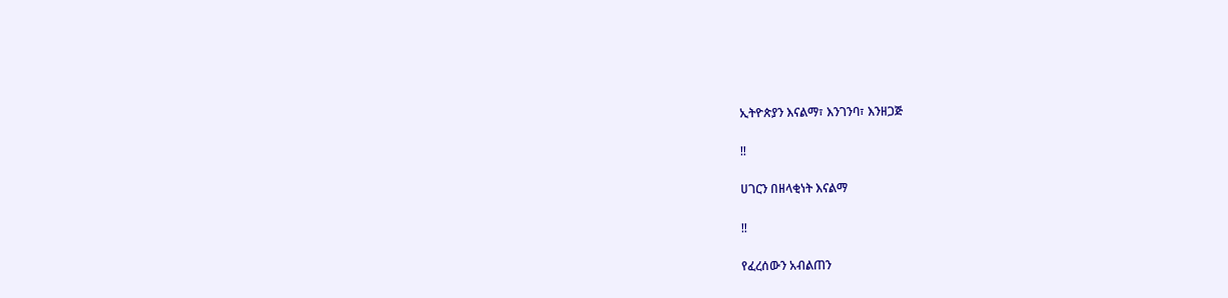ኢትዮጵያን እናልማ፣ እንገንባ፣ እንዘጋጅ

‼

ሀገርን በዘላቂነት እናልማ

‼

የፈረሰውን አብልጠን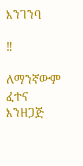እንገንባ

‼

ለማንኛውም ፈተና እንዘጋጅ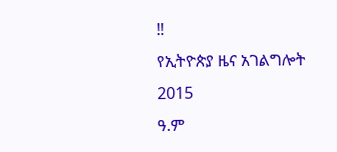‼
የኢትዮጵያ ዜና አገልግሎት
2015
ዓ.ም